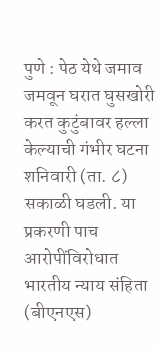पुणे : पेठ येथे जमाव जमवून घरात घुसखोरी करत कुटुंबावर हल्ला केल्याची गंभीर घटना शनिवारी (ता. ८) सकाळी घडली. या प्रकरणी पाच आरोपींविरोधात भारतीय न्याय संहिता (बीएनएस)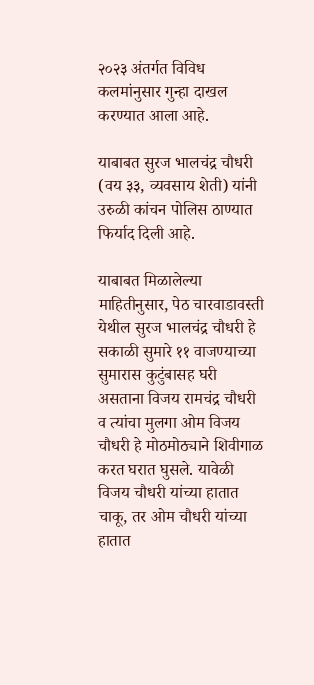२०२३ अंतर्गत विविध कलमांनुसार गुन्हा दाखल करण्यात आला आहे.

याबाबत सुरज भालचंद्र चौधरी (वय ३३, व्यवसाय शेती) यांनी उरुळी कांचन पोलिस ठाण्यात फिर्याद दिली आहे.

याबाबत मिळालेल्या माहितीनुसार, पेठ चारवाडावस्ती येथील सुरज भालचंद्र चौधरी हे सकाळी सुमारे ११ वाजण्याच्या सुमारास कुटुंबासह घरी असताना विजय रामचंद्र चौधरी व त्यांचा मुलगा ओम विजय चौधरी हे मोठमोठ्याने शिवीगाळ करत घरात घुसले. यावेळी विजय चौधरी यांच्या हातात चाकू, तर ओम चौधरी यांच्या हातात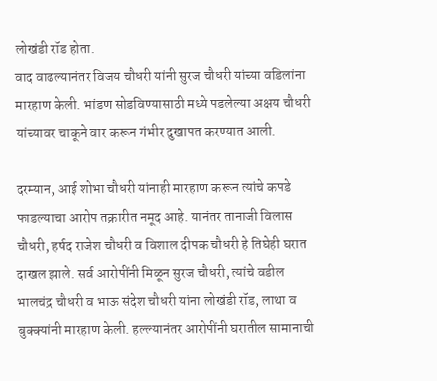लोखंडी रॉड होता.
वाद वाढल्यानंतर विजय चौधरी यांनी सुरज चौधरी यांच्या वडिलांना मारहाण केली. भांडण सोडविण्यासाठी मध्ये पडलेल्या अक्षय चौधरी यांच्यावर चाकूने वार करून गंभीर दुखापत करण्यात आली.

दरम्यान, आई शोभा चौधरी यांनाही मारहाण करून त्यांचे कपडे फाडल्याचा आरोप तक्रारीत नमूद आहे. यानंतर तानाजी विलास चौधरी, हर्षद राजेश चौधरी व विशाल दीपक चौधरी हे तिघेही घरात दाखल झाले. सर्व आरोपींनी मिळून सुरज चौधरी, त्यांचे वडील भालचंद्र चौधरी व भाऊ संदेश चौधरी यांना लोखंडी रॉड, लाथा व बुक्क्यांनी मारहाण केली. हल्ल्यानंतर आरोपींनी घरातील सामानाची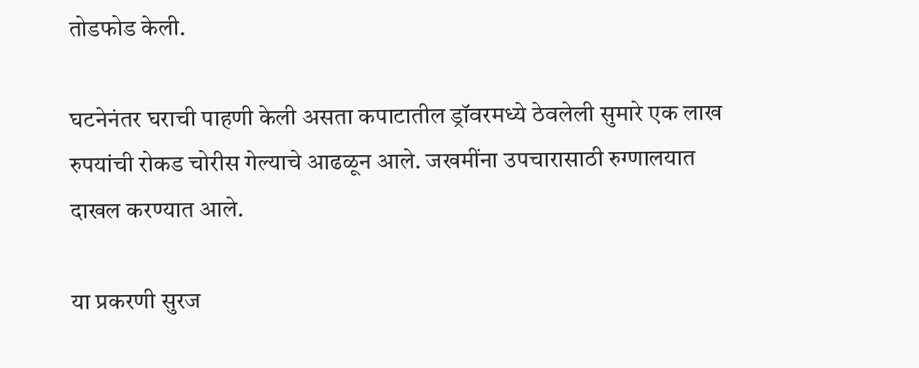तोडफोड केली.

घटनेनंतर घराची पाहणी केली असता कपाटातील ड्रॉवरमध्ये ठेवलेली सुमारे एक लाख रुपयांची रोकड चोरीस गेल्याचे आढळून आले. जखमींना उपचारासाठी रुग्णालयात दाखल करण्यात आले.

या प्रकरणी सुरज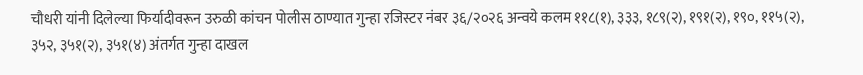चौधरी यांनी दिलेल्या फिर्यादीवरून उरुळी कांचन पोलीस ठाण्यात गुन्हा रजिस्टर नंबर ३६/२०२६ अन्वये कलम ११८(१), ३३३, १८९(२), १९१(२), १९०, ११५(२), ३५२, ३५१(२), ३५१(४) अंतर्गत गुन्हा दाखल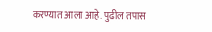करण्यात आला आहे. पुढील तपास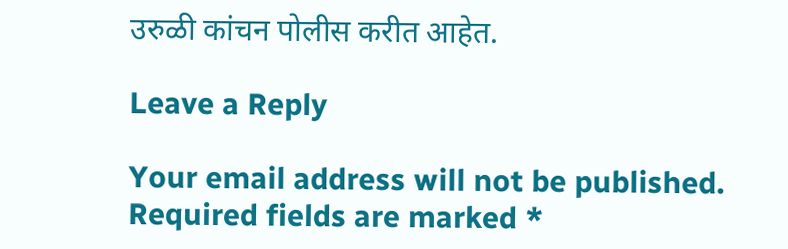उरुळी कांचन पोलीस करीत आहेत.

Leave a Reply

Your email address will not be published. Required fields are marked *